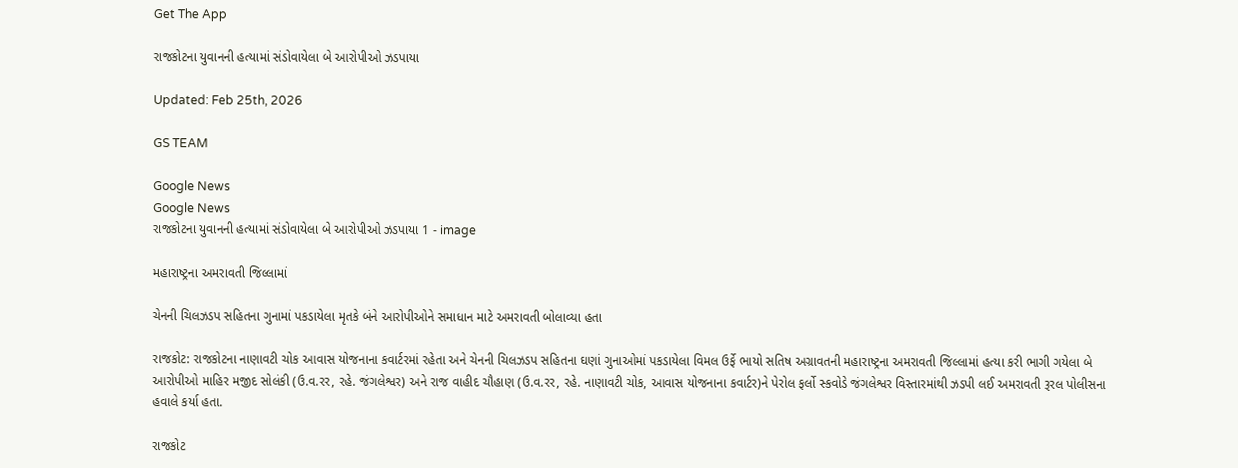Get The App

રાજકોટના યુવાનની હત્યામાં સંડોવાયેલા બે આરોપીઓ ઝડપાયા

Updated: Feb 25th, 2026

GS TEAM

Google News
Google News
રાજકોટના યુવાનની હત્યામાં સંડોવાયેલા બે આરોપીઓ ઝડપાયા 1 - image

મહારાષ્ટ્રના અમરાવતી જિલ્લામાં

ચેનની ચિલઝડપ સહિતના ગુનામાં પકડાયેલા મૃતકે બંને આરોપીઓને સમાધાન માટે અમરાવતી બોલાવ્યા હતા

રાજકોટ: રાજકોટના નાણાવટી ચોક આવાસ યોજનાના કવાર્ટરમાં રહેતા અને ચેનની ચિલઝડપ સહિતના ઘણાં ગુનાઓમાં પકડાયેલા વિમલ ઉર્ફે ભાયો સતિષ અગ્રાવતની મહારાષ્ટ્રના અમરાવતી જિલ્લામાં હત્યા કરી ભાગી ગયેલા બે આરોપીઓ માહિર મજીદ સોલંકી (ઉ.વ.રર, રહે. જંગલેશ્વર) અને રાજ વાહીદ ચૌહાણ (ઉ.વ.રર, રહે. નાણાવટી ચોક, આવાસ યોજનાના કવાર્ટર)ને પેરોલ ફર્લો સ્કવોડે જંગલેશ્વર વિસ્તારમાંથી ઝડપી લઈ અમરાવતી રૂરલ પોલીસના હવાલે કર્યા હતા.

રાજકોટ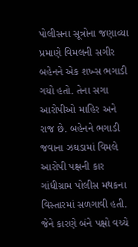પોલીસના સૂત્રોના જણાવ્યા પ્રમાણે વિમલની સગીર બહેનને એક શખ્સ ભગાડી ગયો હતો. તેના સગા આરોપીઓ માહિર અને રાજ છે. બહેનને ભગાડી જવાના ઝઘડામાં વિમલે આરોપી પક્ષની કાર  ગાંધીગ્રામ પોલીસ મથકના વિસ્તારમાં સળગાવી હતી. જેને કારણે બંને પક્ષો વચ્ચે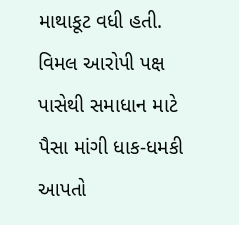માથાકૂટ વધી હતી. વિમલ આરોપી પક્ષ પાસેથી સમાધાન માટે પૈસા માંગી ધાક-ધમકી આપતો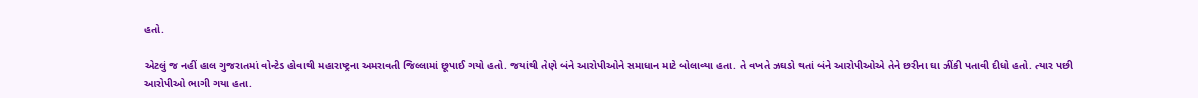હતો.

એટલું જ નહીં હાલ ગુજરાતમાં વોન્ટેડ હોવાથી મહારાષ્ટ્રના અમરાવતી જિલ્લામાં છૂપાઈ ગયો હતો. જયાંથી તેણે બંને આરોપીઓને સમાધાન માટે બોલાવ્યા હતા. તે વખતે ઝઘડો થતાં બંને આરોપીઓએ તેને છરીના ઘા ઝીંકી પતાવી દીધો હતો. ત્યાર પછી આરોપીઓ ભાગી ગયા હતા.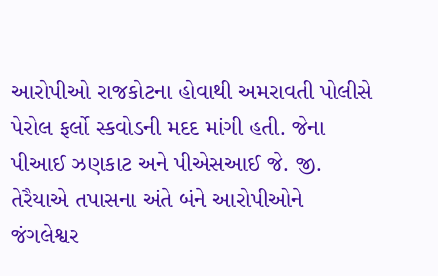આરોપીઓ રાજકોટના હોવાથી અમરાવતી પોલીસે પેરોલ ફર્લો સ્કવોડની મદદ માંગી હતી. જેના પીઆઈ ઝણકાટ અને પીએસઆઈ જે. જી. તેરૈયાએ તપાસના અંતે બંને આરોપીઓને જંગલેશ્વર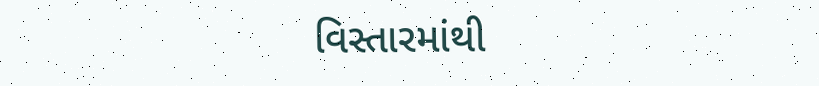વિસ્તારમાંથી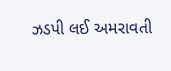ઝડપી લઈ અમરાવતી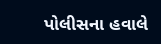પોલીસના હવાલે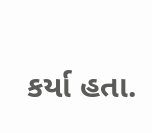કર્યા હતા.